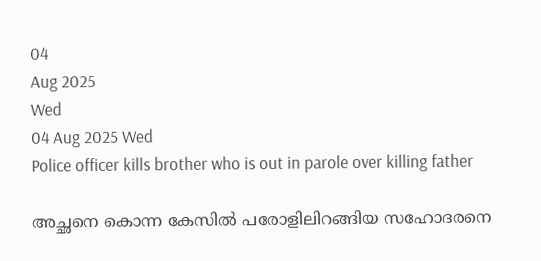04
Aug 2025
Wed
04 Aug 2025 Wed
Police officer kills brother who is out in parole over killing father

അച്ഛനെ കൊന്ന കേസില്‍ പരോളിലിറങ്ങിയ സഹോദരനെ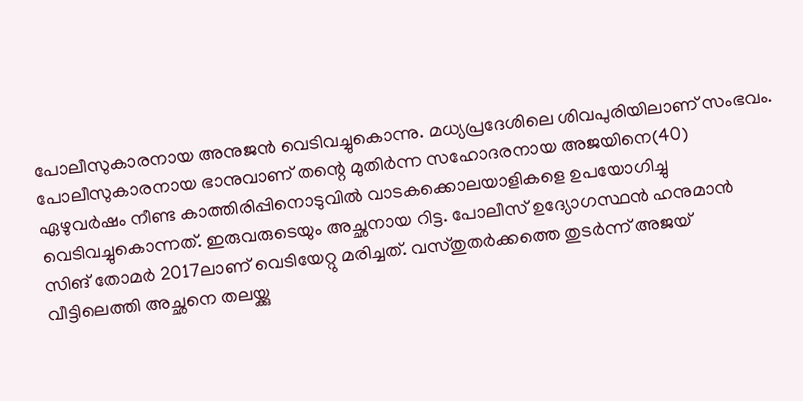പോലീസുകാരനായ അനുജന്‍ വെടിവച്ചുകൊന്നു. മധ്യപ്രദേശിലെ ശിവപുരിയിലാണ് സംഭവം. പോലീസുകാരനായ ഭാനുവാണ് തന്റെ മുതിര്‍ന്ന സഹോദരനായ അജയിനെ(40) ഏഴുവര്‍ഷം നീണ്ട കാത്തിരിപ്പിനൊടുവില്‍ വാടകക്കൊലയാളികളെ ഉപയോഗിച്ചു വെടിവച്ചുകൊന്നത്. ഇരുവരുടെയും അച്ഛനായ റിട്ട. പോലീസ് ഉദ്യോഗസ്ഥന്‍ ഹനുമാന്‍ സിങ് തോമര്‍ 2017ലാണ് വെടിയേറ്റു മരിച്ചത്. വസ്തുതര്‍ക്കത്തെ തുടര്‍ന്ന് അജയ് വീട്ടിലെത്തി അച്ഛനെ തലയ്ക്കു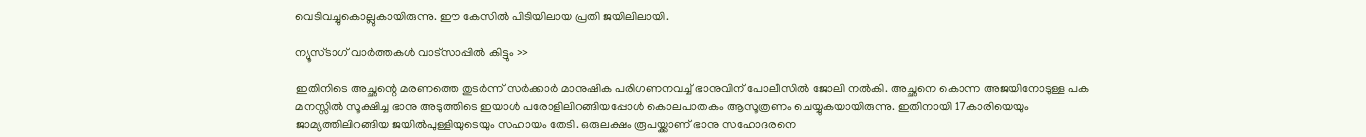വെടിവച്ചുകൊല്ലുകായിരുന്നു. ഈ കേസില്‍ പിടിയിലായ പ്രതി ജയിലിലായി.

ന്യൂസ്ടാഗ് വാര്‍ത്തകള്‍ വാട്‌സാപ്പില്‍ കിട്ടും >>

ഇതിനിടെ അച്ഛന്റെ മരണത്തെ തുടര്‍ന്ന് സര്‍ക്കാര്‍ മാനുഷിക പരിഗണനവച്ച് ഭാനുവിന് പോലീസില്‍ ജോലി നല്‍കി. അച്ഛനെ കൊന്ന അജയിനോടുള്ള പക മനസ്സില്‍ സൂക്ഷിച്ച ഭാനു അടുത്തിടെ ഇയാള്‍ പരോളിലിറങ്ങിയപ്പോള്‍ കൊലപാതകം ആസൂത്രണം ചെയ്യുകയായിരുന്നു. ഇതിനായി 17കാരിയെയും ജാമ്യത്തിലിറങ്ങിയ ജയില്‍പുള്ളിയുടെയും സഹായം തേടി. ഒരുലക്ഷം രൂപയ്ക്കാണ് ഭാനു സഹോദരനെ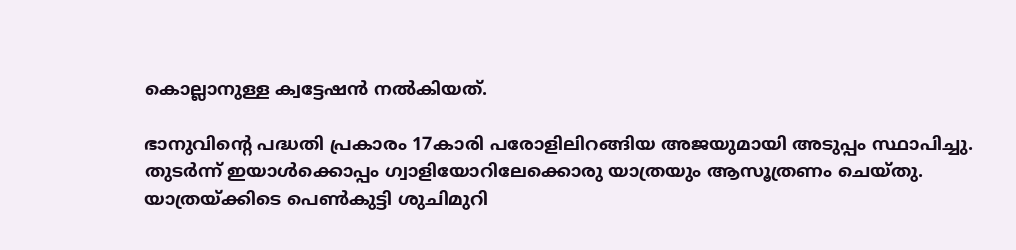കൊല്ലാനുള്ള ക്വട്ടേഷന്‍ നല്‍കിയത്.

ഭാനുവിന്റെ പദ്ധതി പ്രകാരം 17കാരി പരോളിലിറങ്ങിയ അജയുമായി അടുപ്പം സ്ഥാപിച്ചു. തുടര്‍ന്ന് ഇയാള്‍ക്കൊപ്പം ഗ്വാളിയോറിലേക്കൊരു യാത്രയും ആസൂത്രണം ചെയ്തു. യാത്രയ്ക്കിടെ പെണ്‍കുട്ടി ശുചിമുറി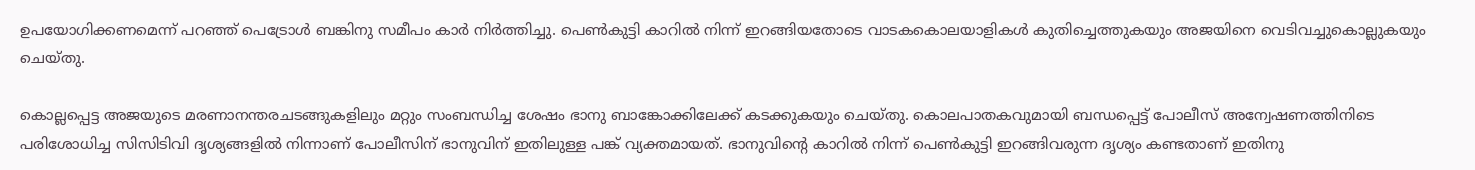ഉപയോഗിക്കണമെന്ന് പറഞ്ഞ് പെട്രോള്‍ ബങ്കിനു സമീപം കാര്‍ നിര്‍ത്തിച്ചു. പെണ്‍കുട്ടി കാറില്‍ നിന്ന് ഇറങ്ങിയതോടെ വാടകകൊലയാളികള്‍ കുതിച്ചെത്തുകയും അജയിനെ വെടിവച്ചുകൊല്ലുകയും ചെയ്തു.

കൊല്ലപ്പെട്ട അജയുടെ മരണാനന്തരചടങ്ങുകളിലും മറ്റും സംബന്ധിച്ച ശേഷം ഭാനു ബാങ്കോക്കിലേക്ക് കടക്കുകയും ചെയ്തു. കൊലപാതകവുമായി ബന്ധപ്പെട്ട് പോലീസ് അന്വേഷണത്തിനിടെ പരിശോധിച്ച സിസിടിവി ദൃശ്യങ്ങളില്‍ നിന്നാണ് പോലീസിന് ഭാനുവിന് ഇതിലുള്ള പങ്ക് വ്യക്തമായത്. ഭാനുവിന്റെ കാറില്‍ നിന്ന് പെണ്‍കുട്ടി ഇറങ്ങിവരുന്ന ദൃശ്യം കണ്ടതാണ് ഇതിനു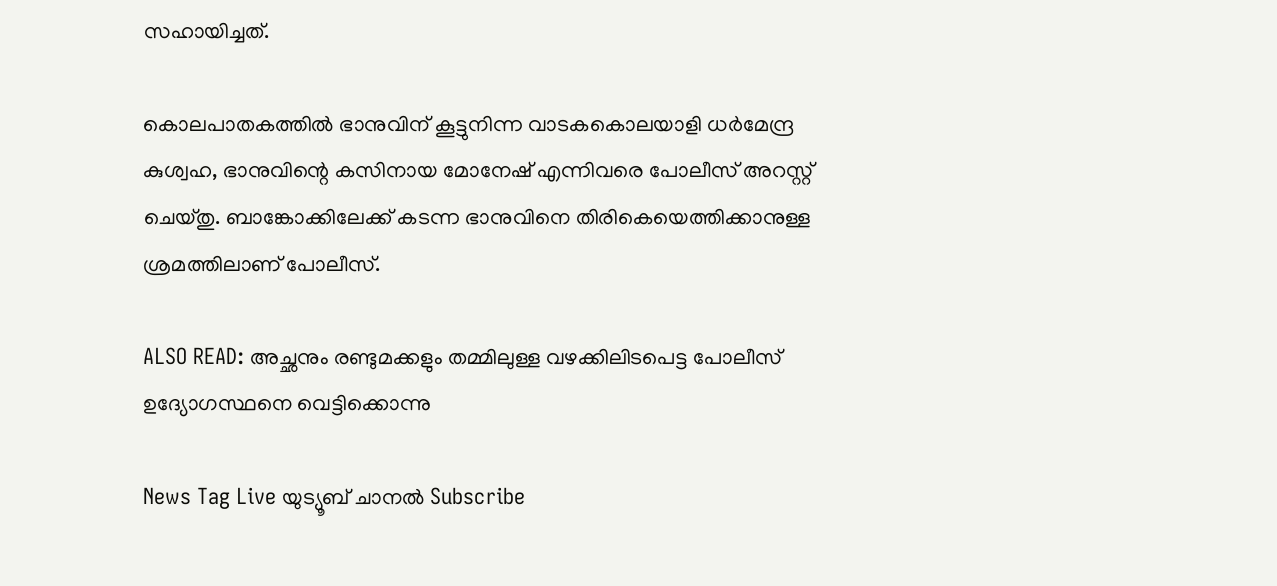സഹായിച്ചത്.

കൊലപാതകത്തില്‍ ഭാനുവിന് കൂട്ടുനിന്ന വാടകകൊലയാളി ധര്‍മേന്ദ്ര കുശ്വഹ, ഭാനുവിന്റെ കസിനായ മോനേഷ് എന്നിവരെ പോലീസ് അറസ്റ്റ് ചെയ്തു. ബാങ്കോക്കിലേക്ക് കടന്ന ഭാനുവിനെ തിരികെയെത്തിക്കാനുള്ള ശ്രമത്തിലാണ് പോലീസ്.

ALSO READ: അച്ഛനും രണ്ടുമക്കളും തമ്മിലുള്ള വഴക്കിലിടപെട്ട പോലീസ് ഉദ്യോഗസ്ഥനെ വെട്ടിക്കൊന്നു

News Tag Live യുട്യൂബ് ചാനല്‍ Subscribe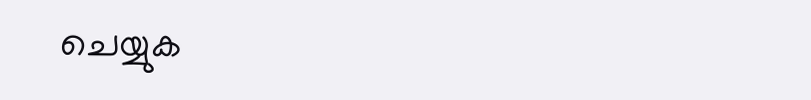ചെയ്യുക